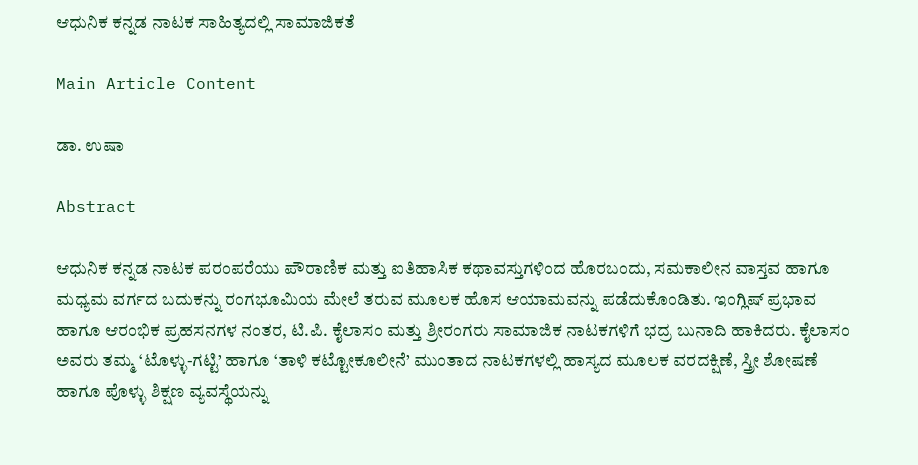ಆಧುನಿಕ ಕನ್ನಡ ನಾಟಕ ಸಾಹಿತ್ಯದಲ್ಲಿ ಸಾಮಾಜಿಕತೆ

Main Article Content

ಡಾ. ಉಷಾ

Abstract

ಆಧುನಿಕ ಕನ್ನಡ ನಾಟಕ ಪರಂಪರೆಯು ಪೌರಾಣಿಕ ಮತ್ತು ಐತಿಹಾಸಿಕ ಕಥಾವಸ್ತುಗಳಿಂದ ಹೊರಬಂದು, ಸಮಕಾಲೀನ ವಾಸ್ತವ ಹಾಗೂ ಮಧ್ಯಮ ವರ್ಗದ ಬದುಕನ್ನು ರಂಗಭೂಮಿಯ ಮೇಲೆ ತರುವ ಮೂಲಕ ಹೊಸ ಆಯಾಮವನ್ನು ಪಡೆದುಕೊಂಡಿತು. ಇಂಗ್ಲಿಷ್ ಪ್ರಭಾವ ಹಾಗೂ ಆರಂಭಿಕ ಪ್ರಹಸನಗಳ ನಂತರ, ಟಿ.ಪಿ. ಕೈಲಾಸಂ ಮತ್ತು ಶ್ರೀರಂಗರು ಸಾಮಾಜಿಕ ನಾಟಕಗಳಿಗೆ ಭದ್ರ ಬುನಾದಿ ಹಾಕಿದರು. ಕೈಲಾಸಂ ಅವರು ತಮ್ಮ ‘ಟೊಳ್ಳು-ಗಟ್ಟಿ’ ಹಾಗೂ ‘ತಾಳಿ ಕಟ್ಟೋಕೂಲೀನೆ’ ಮುಂತಾದ ನಾಟಕಗಳಲ್ಲಿ ಹಾಸ್ಯದ ಮೂಲಕ ವರದಕ್ಷಿಣೆ, ಸ್ತ್ರೀ ಶೋಷಣೆ ಹಾಗೂ ಪೊಳ್ಳು ಶಿಕ್ಷಣ ವ್ಯವಸ್ಥೆಯನ್ನು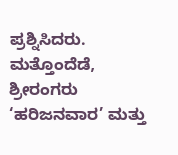ಪ್ರಶ್ನಿಸಿದರು. ಮತ್ತೊಂದೆಡೆ, ಶ್ರೀರಂಗರು ‘ಹರಿಜನವಾರ’ ಮತ್ತು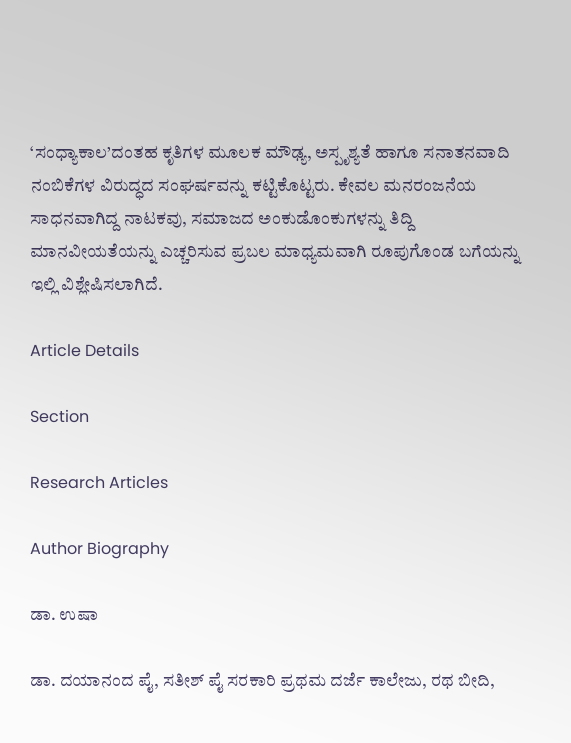‘ಸಂಧ್ಯಾಕಾಲ’ದಂತಹ ಕೃತಿಗಳ ಮೂಲಕ ಮೌಢ್ಯ, ಅಸ್ಪೃಶ್ಯತೆ ಹಾಗೂ ಸನಾತನವಾದಿ ನಂಬಿಕೆಗಳ ವಿರುದ್ಧದ ಸಂಘರ್ಷವನ್ನು ಕಟ್ಟಿಕೊಟ್ಟರು. ಕೇವಲ ಮನರಂಜನೆಯ ಸಾಧನವಾಗಿದ್ದ ನಾಟಕವು, ಸಮಾಜದ ಅಂಕುಡೊಂಕುಗಳನ್ನು ತಿದ್ದಿ ಮಾನವೀಯತೆಯನ್ನು ಎಚ್ಚರಿಸುವ ಪ್ರಬಲ ಮಾಧ್ಯಮವಾಗಿ ರೂಪುಗೊಂಡ ಬಗೆಯನ್ನು ಇಲ್ಲಿ ವಿಶ್ಲೇಷಿಸಲಾಗಿದೆ.

Article Details

Section

Research Articles

Author Biography

ಡಾ. ಉಷಾ

ಡಾ. ದಯಾನಂದ ಪೈ, ಸತೀಶ್ ಪೈ ಸರಕಾರಿ ಪ್ರಥಮ ದರ್ಜೆ ಕಾಲೇಜು, ರಥ ಬೀದಿ,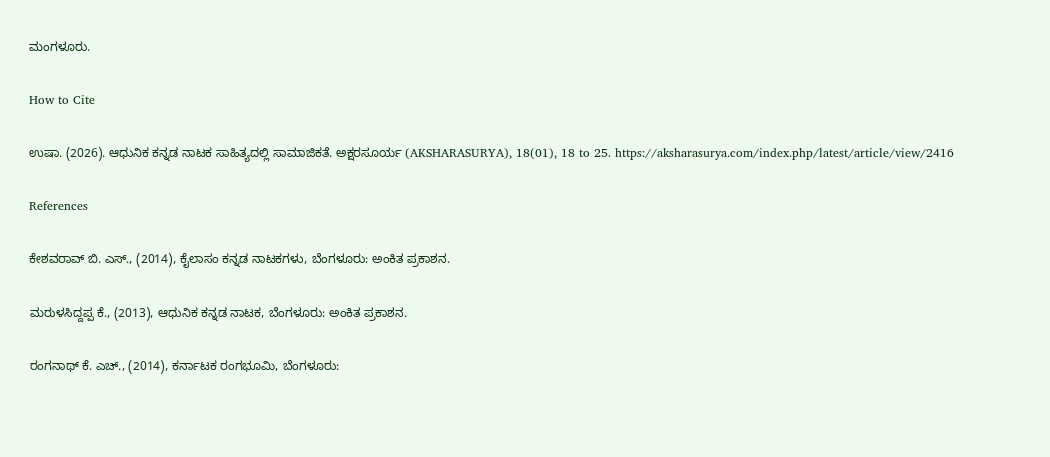ಮಂಗಳೂರು.

How to Cite

ಉಷಾ. (2026). ಆಧುನಿಕ ಕನ್ನಡ ನಾಟಕ ಸಾಹಿತ್ಯದಲ್ಲಿ ಸಾಮಾಜಿಕತೆ. ಅಕ್ಷರಸೂರ್ಯ (AKSHARASURYA), 18(01), 18 to 25. https://aksharasurya.com/index.php/latest/article/view/2416

References

ಕೇಶವರಾವ್ ಬಿ. ಎಸ್., (2014), ಕೈಲಾಸಂ ಕನ್ನಡ ನಾಟಕಗಳು, ಬೆಂಗಳೂರು: ಅಂಕಿತ ಪ್ರಕಾಶನ.

ಮರುಳಸಿದ್ದಪ್ಪ ಕೆ., (2013), ಆಧುನಿಕ ಕನ್ನಡ ನಾಟಕ, ಬೆಂಗಳೂರು: ಅಂಕಿತ ಪ್ರಕಾಶನ.

ರಂಗನಾಥ್ ಕೆ. ಎಚ್., (2014), ಕರ್ನಾಟಕ ರಂಗಭೂಮಿ, ಬೆಂಗಳೂರು: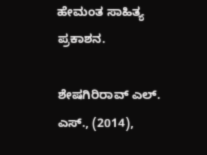ಹೇಮಂತ ಸಾಹಿತ್ಯ ಪ್ರಕಾಶನ.

ಶೇಷಗಿರಿರಾವ್ ಎಲ್. ಎಸ್., (2014),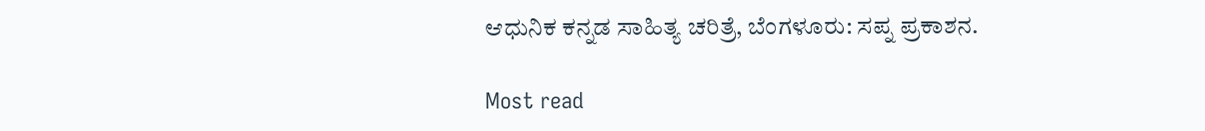ಆಧುನಿಕ ಕನ್ನಡ ಸಾಹಿತ್ಯ ಚರಿತ್ರೆ, ಬೆಂಗಳೂರು: ಸಪ್ನ ಪ್ರಕಾಶನ.

Most read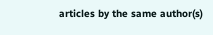articles by the same author(s)